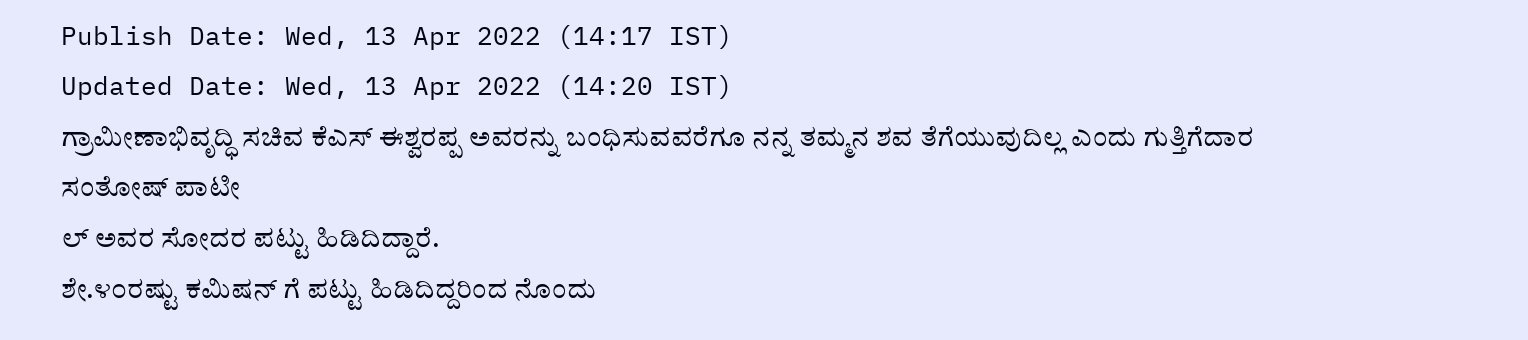Publish Date: Wed, 13 Apr 2022 (14:17 IST)
Updated Date: Wed, 13 Apr 2022 (14:20 IST)
ಗ್ರಾಮೀಣಾಭಿವೃದ್ಧಿ ಸಚಿವ ಕೆಎಸ್ ಈಶ್ವರಪ್ಪ ಅವರನ್ನು ಬಂಧಿಸುವವರೆಗೂ ನನ್ನ ತಮ್ಮನ ಶವ ತೆಗೆಯುವುದಿಲ್ಲ ಎಂದು ಗುತ್ತಿಗೆದಾರ ಸಂತೋಷ್ ಪಾಟೀ
ಲ್ ಅವರ ಸೋದರ ಪಟ್ಟು ಹಿಡಿದಿದ್ದಾರೆ.
ಶೇ.೪೦ರಷ್ಟು ಕಮಿಷನ್ ಗೆ ಪಟ್ಟು ಹಿಡಿದಿದ್ದರಿಂದ ನೊಂದು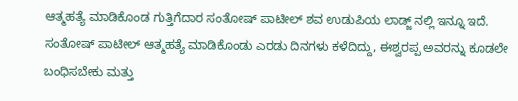ಆತ್ಮಹತ್ಯೆ ಮಾಡಿಕೊಂಡ ಗುತ್ತಿಗೆದಾರ ಸಂತೋಷ್ ಪಾಟೀಲ್ ಶವ ಉಡುಪಿಯ ಲಾಡ್ಜ್ ನಲ್ಲಿ ಇನ್ನೂ ಇದೆ.
ಸಂತೋಷ್ ಪಾಟೀಲ್ ಆತ್ಮಹತ್ಯೆ ಮಾಡಿಕೊಂಡು ಎರಡು ದಿನಗಳು ಕಳೆದಿದ್ದು, ಈಶ್ವರಪ್ಪ ಅವರನ್ನು ಕೂಡಲೇ ಬಂಧಿಸಬೇಕು ಮತ್ತು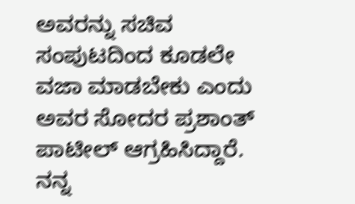ಅವರನ್ನು ಸಚಿವ ಸಂಪುಟದಿಂದ ಕೂಡಲೇ ವಜಾ ಮಾಡಬೇಕು ಎಂದು ಅವರ ಸೋದರ ಪ್ರಶಾಂತ್ ಪಾಟೀಲ್ ಆಗ್ರಹಿಸಿದ್ದಾರೆ.
ನನ್ನ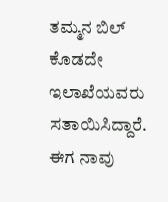ತಮ್ಮನ ಬಿಲ್ ಕೊಡದೇ ಇಲಾಖೆಯವರು ಸತಾಯಿಸಿದ್ದಾರೆ. ಈಗ ನಾವು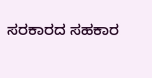ಸರಕಾರದ ಸಹಕಾರ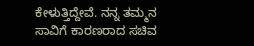ಕೇಳುತ್ತಿದ್ದೇವೆ. ನನ್ನ ತಮ್ಮನ ಸಾವಿಗೆ ಕಾರಣರಾದ ಸಚಿವ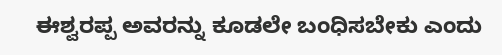ಈಶ್ವರಪ್ಪ ಅವರನ್ನು ಕೂಡಲೇ ಬಂಧಿಸಬೇಕು ಎಂದು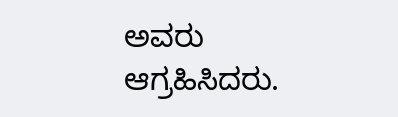ಅವರು ಆಗ್ರಹಿಸಿದರು.